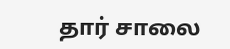தார் சாலை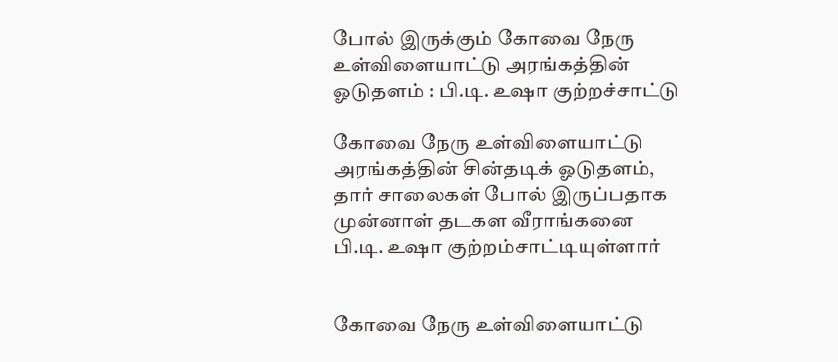போல் இருக்கும் கோவை நேரு உள்விளையாட்டு அரங்கத்தின் ஓடுதளம் : பி.டி. உஷா குற்றச்சாட்டு

கோவை நேரு உள்விளையாட்டு அரங்கத்தின் சின்தடிக் ஓடுதளம், தார் சாலைகள் போல் இருப்பதாக முன்னாள் தடகள வீராங்கனை பி.டி. உஷா குற்றம்சாட்டியுள்ளார்


கோவை நேரு உள்விளையாட்டு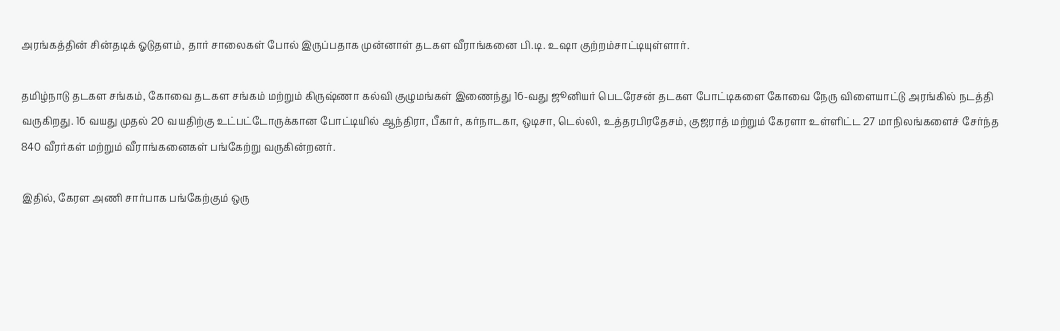அரங்கத்தின் சின்தடிக் ஓடுதளம், தார் சாலைகள் போல் இருப்பதாக முன்னாள் தடகள வீராங்கனை பி.டி. உஷா குற்றம்சாட்டியுள்ளார்.

தமிழ்நாடு தடகள சங்கம், கோவை தடகள சங்கம் மற்றும் கிருஷ்ணா கல்வி குழுமங்கள் இணைந்து 16-வது ஜூனியர் பெடரேசன் தடகள போட்டிகளை கோவை நேரு விளையாட்டு அரங்கில் நடத்தி வருகிறது. 16 வயது முதல் 20 வயதிற்கு உட்பட்டோருக்கான போட்டியில் ஆந்திரா, பீகார், கர்நாடகா, ஒடிசா, டெல்லி, உத்தரபிரதேசம், குஜராத் மற்றும் கேரளா உள்ளிட்ட 27 மாநிலங்களைச் சேர்ந்த 840 வீரர்கள் மற்றும் வீராங்கனைகள் பங்கேற்று வருகின்றனர்.

இதில், கேரள அணி சார்பாக பங்கேற்கும் ஒரு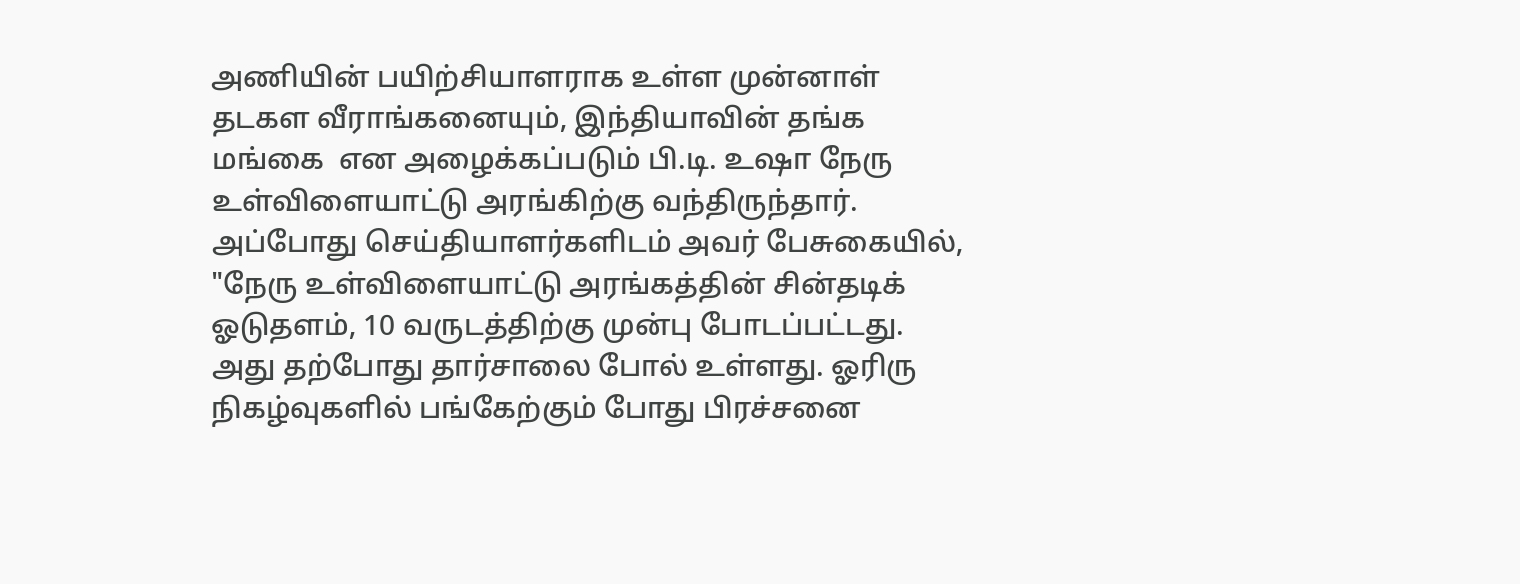அணியின் பயிற்சியாளராக உள்ள முன்னாள் தடகள வீராங்கனையும், இந்தியாவின் தங்க மங்கை  என அழைக்கப்படும் பி.டி. உஷா நேரு உள்விளையாட்டு அரங்கிற்கு வந்திருந்தார். அப்போது செய்தியாளர்களிடம் அவர் பேசுகையில், "நேரு உள்விளையாட்டு அரங்கத்தின் சின்தடிக் ஓடுதளம், 10 வருடத்திற்கு முன்பு போடப்பட்டது. அது தற்போது தார்சாலை போல் உள்ளது. ஓரிரு நிகழ்வுகளில் பங்கேற்கும் போது பிரச்சனை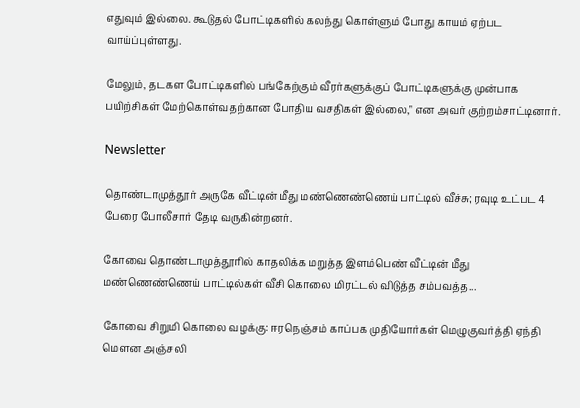எதுவும் இல்லை. கூடுதல் போட்டிகளில் கலந்து கொள்ளும் போது காயம் ஏற்பட வாய்ப்புள்ளது.

மேலும், தடகள போட்டிகளில் பங்கேற்கும் வீரர்களுக்குப் போட்டிகளுக்கு முன்பாக பயிற்சிகள் மேற்கொள்வதற்கான போதிய வசதிகள் இல்லை," என அவர் குற்றம்சாட்டினார்.

Newsletter

தொண்டாமுத்தூர் அருகே வீட்டின் மீது மண்ணெண்ணெய் பாட்டில் வீச்சு; ரவுடி உட்பட 4 பேரை போலீசார் தேடி வருகின்றனர்.

கோவை தொண்டாமுத்தூரில் காதலிக்க மறுத்த இளம்பெண் வீட்டின் மீது மண்ணெண்ணெய் பாட்டில்கள் வீசி கொலை மிரட்டல் விடுத்த சம்பவத்த...

கோவை சிறுமி கொலை வழக்கு: ஈரநெஞ்சம் காப்பக முதியோர்கள் மெழுகுவர்த்தி ஏந்தி மௌன அஞ்சலி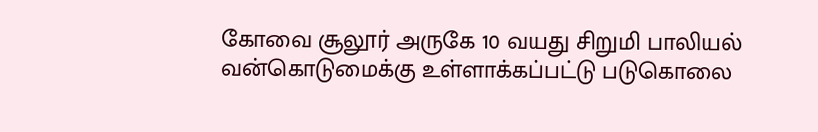கோவை சூலூர் அருகே 10 வயது சிறுமி பாலியல் வன்கொடுமைக்கு உள்ளாக்கப்பட்டு படுகொலை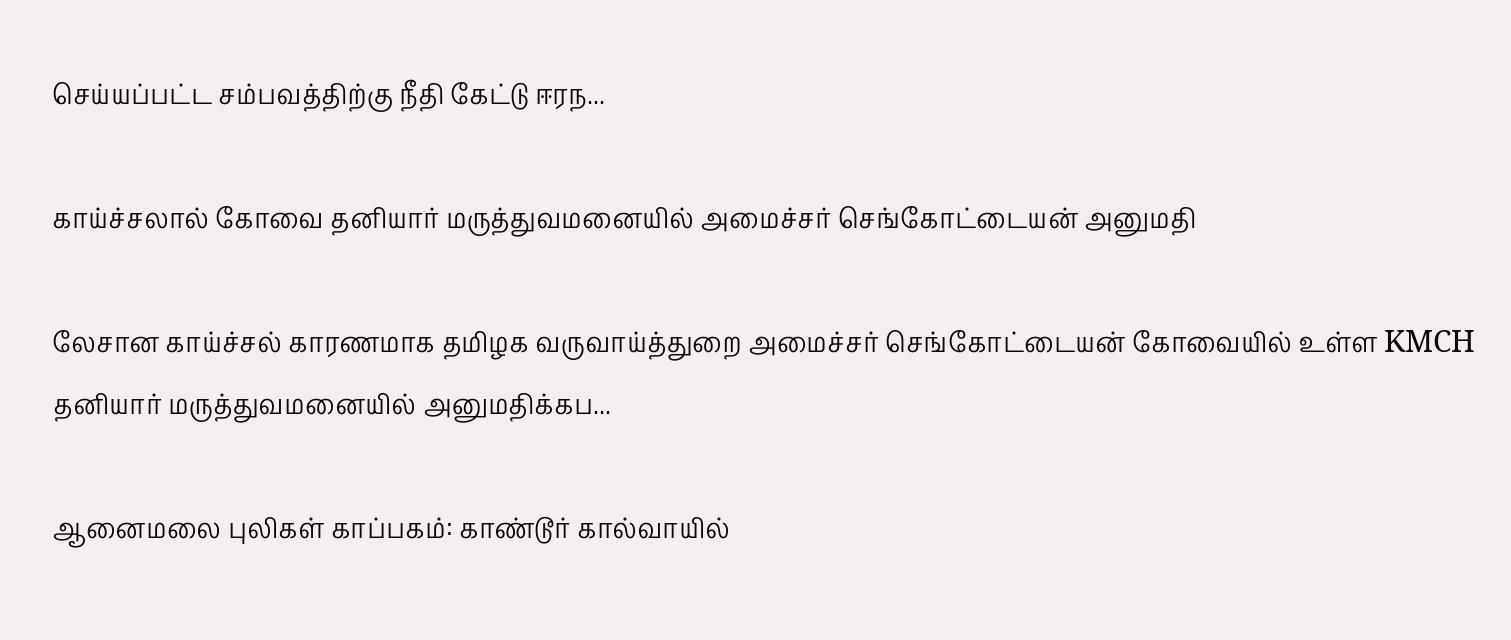செய்யப்பட்ட சம்பவத்திற்கு நீதி கேட்டு ஈரந...

காய்ச்சலால் கோவை தனியார் மருத்துவமனையில் அமைச்சர் செங்கோட்டையன் அனுமதி

லேசான காய்ச்சல் காரணமாக தமிழக வருவாய்த்துறை அமைச்சர் செங்கோட்டையன் கோவையில் உள்ள KMCH தனியார் மருத்துவமனையில் அனுமதிக்கப...

ஆனைமலை புலிகள் காப்பகம்: காண்டூர் கால்வாயில்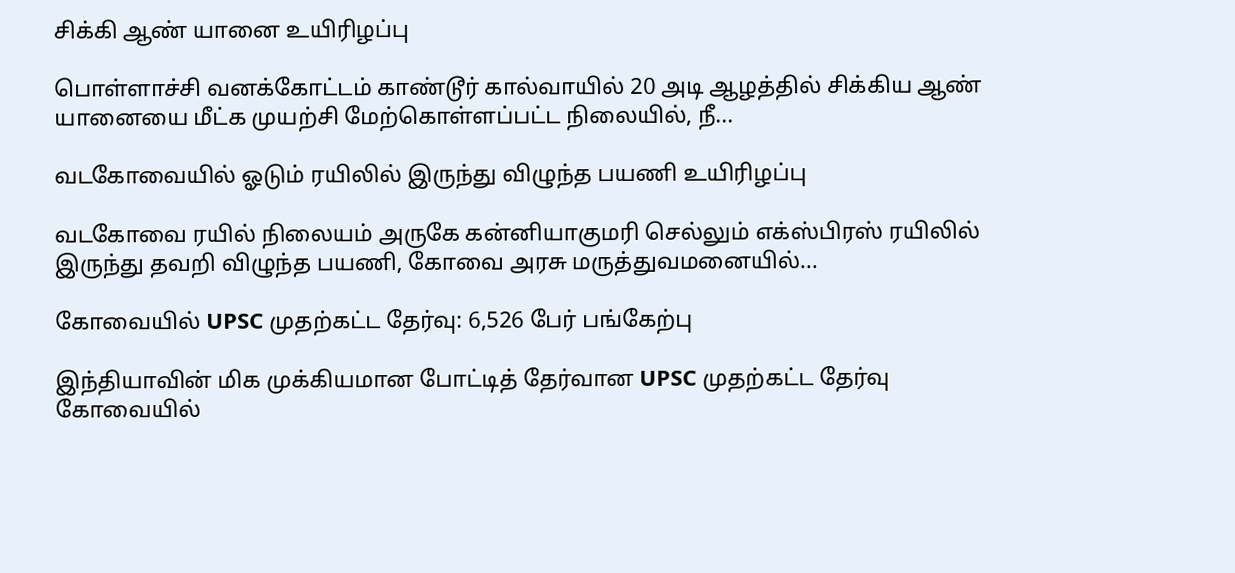சிக்கி ஆண் யானை உயிரிழப்பு

பொள்ளாச்சி வனக்கோட்டம் காண்டூர் கால்வாயில் 20 அடி ஆழத்தில் சிக்கிய ஆண் யானையை மீட்க முயற்சி மேற்கொள்ளப்பட்ட நிலையில், நீ...

வடகோவையில் ஓடும் ரயிலில் இருந்து விழுந்த பயணி உயிரிழப்பு

வடகோவை ரயில் நிலையம் அருகே கன்னியாகுமரி செல்லும் எக்ஸ்பிரஸ் ரயிலில் இருந்து தவறி விழுந்த பயணி, கோவை அரசு மருத்துவமனையில்...

கோவையில் UPSC முதற்கட்ட தேர்வு: 6,526 பேர் பங்கேற்பு

இந்தியாவின் மிக முக்கியமான போட்டித் தேர்வான UPSC முதற்கட்ட தேர்வு கோவையில்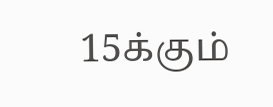15க்கும்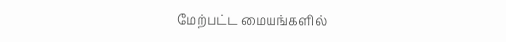மேற்பட்ட மையங்களில்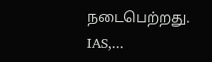நடைபெற்றது. IAS,...